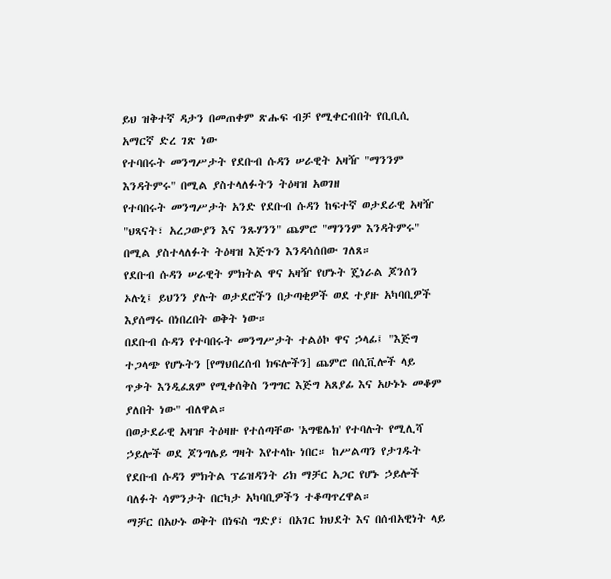ይህ ዝቅተኛ ዳታን በመጠቀም ጽሑፍ ብቻ የሚቀርብበት የቢቢሲ አማርኛ ድረ ገጽ ነው
የተባበሩት መንግሥታት የደቡብ ሱዳን ሠራዊት አዛዥ "ማንንም እንዳትምሩ" በሚል ያስተላለፉትን ትዕዛዝ አወገዘ
የተባበሩት መንግሥታት አንድ የደቡብ ሱዳን ከፍተኛ ወታደራዊ አዛዥ "ህጻናት፣ አረጋውያን እና ንጹሃንን" ጨምሮ "ማንንም እንዳትምሩ" በሚል ያስተላለፉት ትዕዛዝ እጅጉን እንዳሳሰበው ገለጸ።
የደቡብ ሱዳን ሠራዊት ምክትል ዋና አዛዥ የሆኑት ጄነራል ጆንሰን ኦሉኒ፤ ይህንን ያሉት ወታደሮችን በታጣቂዎች ወደ ተያዙ አካባቢዎች እያሰማሩ በነበረበት ወቅት ነው።
በደቡብ ሱዳን የተባበሩት መንግሥታት ተልዕኮ ዋና ኃላፊ፤ "እጅግ ተጋላጭ የሆኑትን [የማህበረሰብ ክፍሎችን] ጨምሮ በሲቪሎች ላይ ጥቃት እንዲፈጸም የሚቀሰቅስ ንግግር እጅግ አጸያፊ እና አሁኑኑ መቆም ያለበት ነው" ብለዋል።
በወታደራዊ አዛዡ ትዕዛዙ የተሰጣቸው 'አግዌሌክ' የተባሉት የሚሊሻ ኃይሎች ወደ ጆንግሌይ ግዛት እየተላኩ ነበር። ከሥልጣን የታገዱት የደቡብ ሱዳን ምክትል ፕሬዝዳንት ሪክ ማቻር አጋር የሆኑ ኃይሎች ባለፉት ሳምንታት በርካታ አካባቢዎችን ተቆጣጥረዋል።
ማቻር በአሁኑ ወቅት በነፍስ ግድያ፣ በአገር ክህደት እና በሰብአዊነት ላይ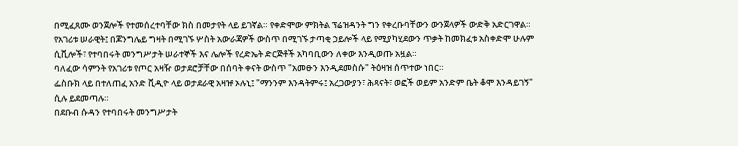በሚፈጸሙ ወንጀሎች የተመሰረተባቸው ክስ በመታየት ላይ ይገኛል። የቀድሞው ምክትል ፕሬዝዳንት ግን የቀረቡባቸውን ውንጀላዎች ውድቅ አድርገዋል።
የአገሪቱ ሠራዊት፤ በጆንግሌይ ግዛት በሚገኙ ሦስት አውራጃዎች ውስጥ በሚገኙ ታጣቂ ኃይሎች ላይ የሚያካሂደውን ጥቃት ከመክፈቱ አስቀድሞ ሁሉም ሲቪሎች፣ የተባበሩት መንግሥታት ሠራተኞች እና ሌሎች የረድኤት ድርጅቶች አካባቢውን ለቀው እንዲወጡ አዟል።
ባለፈው ሳምንት የአገሪቱ የጦር አዛዥ ወታደሮቻቸው በሰባት ቀናት ውስጥ "አመፁን እንዲደመስሱ" ትዕዛዝ ሰጥተው ነበር።
ፌስቡክ ላይ በተለጠፈ አንድ ቪዲዮ ላይ ወታደራዊ አዛዡ ኦሉኒ፤ "ማንንም እንዳትምሩ፤ አረጋውያን፣ ሕጻናት፣ ወፎች ወይም አንድም ቤት ቆሞ እንዳይገኝ" ሲሉ ይደመጣሉ።
በደቡብ ሱዳን የተባበሩት መንግሥታት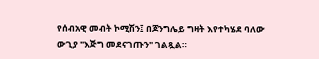የሰብአዊ መብት ኮሚሽን፤ በጆንግሌይ ግዛት እየተካሄደ ባለው ውጊያ "እጅግ መደናገጡን" ገልጿል።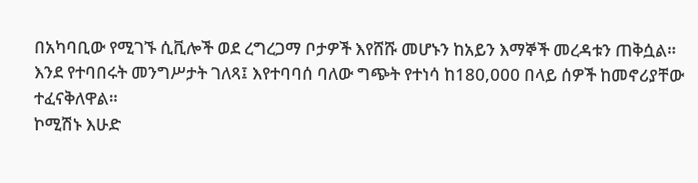በአካባቢው የሚገኙ ሲቪሎች ወደ ረግረጋማ ቦታዎች እየሸሹ መሆኑን ከአይን እማኞች መረዳቱን ጠቅሷል።
እንደ የተባበሩት መንግሥታት ገለጻ፤ እየተባባሰ ባለው ግጭት የተነሳ ከ180,000 በላይ ሰዎች ከመኖሪያቸው ተፈናቅለዋል።
ኮሚሽኑ እሁድ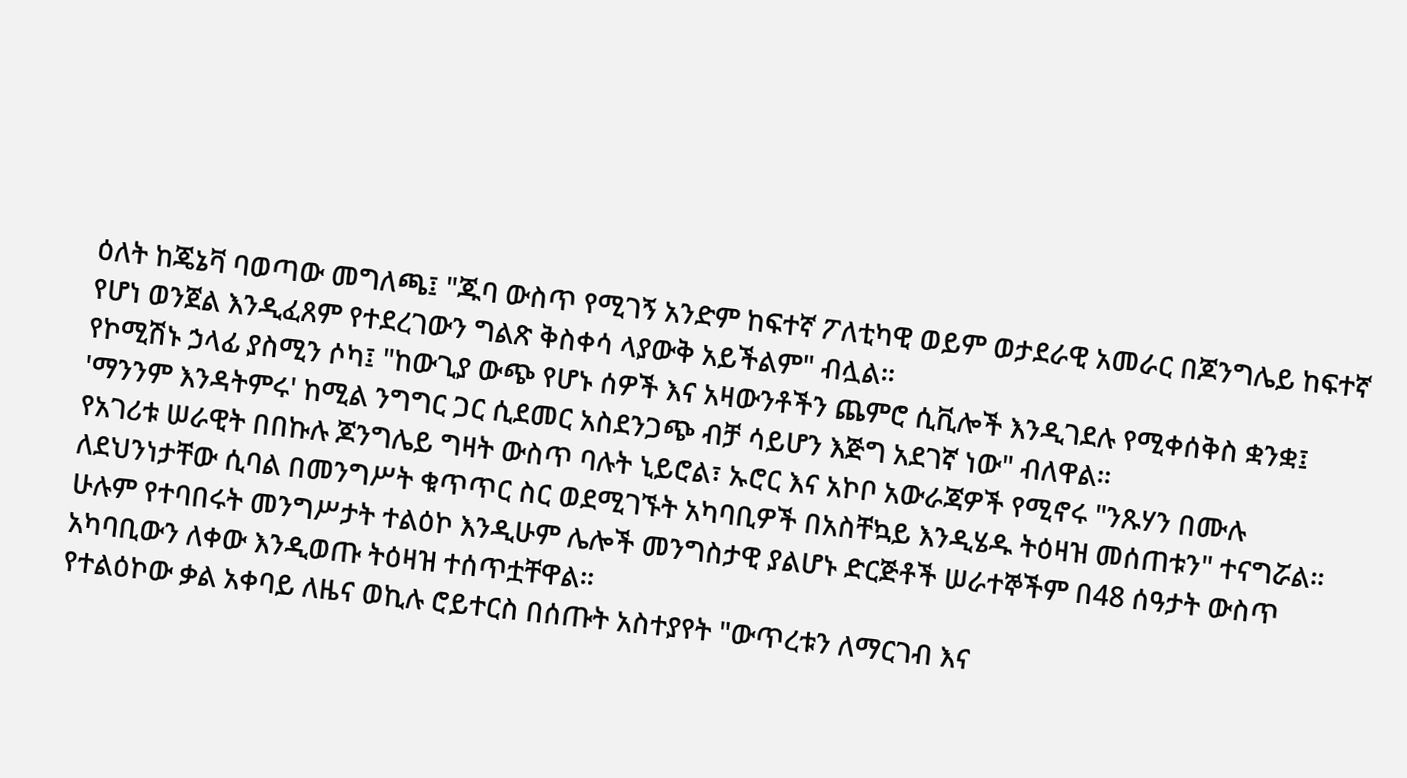ዕለት ከጄኔቫ ባወጣው መግለጫ፤ "ጁባ ውስጥ የሚገኝ አንድም ከፍተኛ ፖለቲካዊ ወይም ወታደራዊ አመራር በጆንግሌይ ከፍተኛ የሆነ ወንጀል እንዲፈጸም የተደረገውን ግልጽ ቅስቀሳ ላያውቅ አይችልም" ብሏል።
የኮሚሽኑ ኃላፊ ያስሚን ሶካ፤ "ከውጊያ ውጭ የሆኑ ሰዎች እና አዛውንቶችን ጨምሮ ሲቪሎች እንዲገደሉ የሚቀሰቅስ ቋንቋ፤ 'ማንንም እንዳትምሩ' ከሚል ንግግር ጋር ሲደመር አስደንጋጭ ብቻ ሳይሆን እጅግ አደገኛ ነው" ብለዋል።
የአገሪቱ ሠራዊት በበኩሉ ጆንግሌይ ግዛት ውስጥ ባሉት ኒይሮል፣ ኡሮር እና አኮቦ አውራጃዎች የሚኖሩ "ንጹሃን በሙሉ ለደህንነታቸው ሲባል በመንግሥት ቁጥጥር ስር ወደሚገኙት አካባቢዎች በአስቸኳይ እንዲሄዱ ትዕዛዝ መሰጠቱን" ተናግሯል።
ሁሉም የተባበሩት መንግሥታት ተልዕኮ እንዲሁም ሌሎች መንግስታዊ ያልሆኑ ድርጅቶች ሠራተኞችም በ48 ሰዓታት ውስጥ አካባቢውን ለቀው እንዲወጡ ትዕዛዝ ተሰጥቷቸዋል።
የተልዕኮው ቃል አቀባይ ለዜና ወኪሉ ሮይተርስ በሰጡት አስተያየት "ውጥረቱን ለማርገብ እና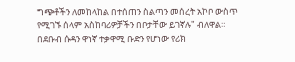ግጭቶችን ለመከላከል በተሰጠን ስልጣን መሰረት አኮቦ ውስጥ የሚገኙ ሰላም አስከባሪዎቻችን በቦታቸው ይገኛሉ" ብለዋል።
በደቡብ ሱዳን ዋነኛ ተቃዋሚ ቡድን የሆነው የሪክ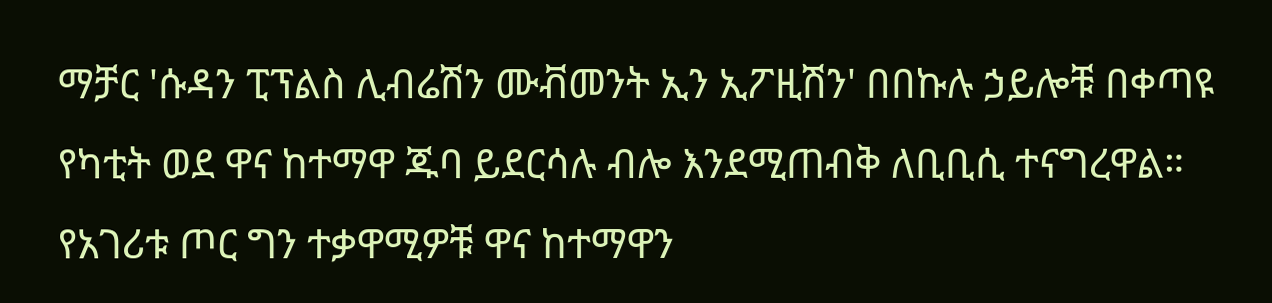ማቻር 'ሱዳን ፒፕልስ ሊብሬሽን ሙቭመንት ኢን ኢፖዚሽን' በበኩሉ ኃይሎቹ በቀጣዩ የካቲት ወደ ዋና ከተማዋ ጁባ ይደርሳሉ ብሎ እንደሚጠብቅ ለቢቢሲ ተናግረዋል።
የአገሪቱ ጦር ግን ተቃዋሚዎቹ ዋና ከተማዋን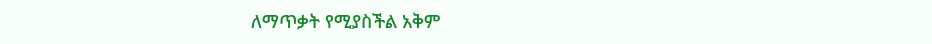ለማጥቃት የሚያስችል አቅም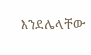እንደሌላቸው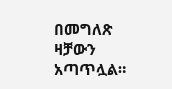በመግለጽ ዛቻውን አጣጥሏል።